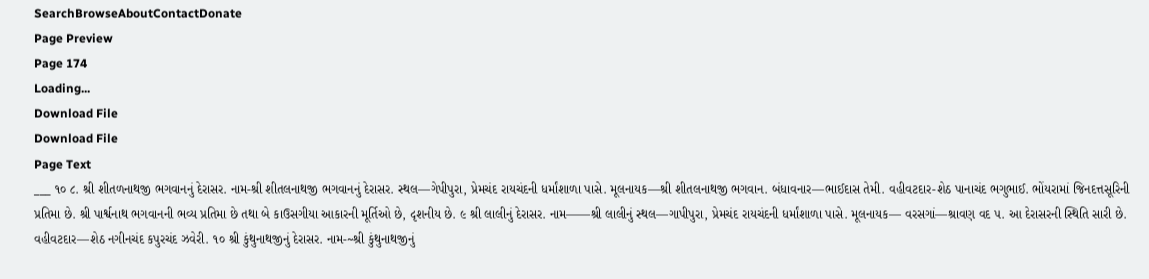SearchBrowseAboutContactDonate
Page Preview
Page 174
Loading...
Download File
Download File
Page Text
___ ૧૦ ૮. શ્રી શીતળનાથજી ભગવાનનું દેરાસર. નામ-શ્રી શીતલનાથજી ભગવાનનું દેરાસર. સ્થલ—ગેપીપુરા, પ્રેમચંદ રાયચંદની ધર્માંશાળા પાસે. મૂલનાયક—શ્રી શીતલનાથજી ભગવાન. બંધાવનાર—ભાઈદાસ તેમી. વહીવટદાર-શેઠ પાનાચંદ ભગુભાઈ. ભોંયરામાં જિનદત્તસૂરિની પ્રતિમા છે. શ્રી પાર્શ્વનાથ ભગવાનની ભવ્ય પ્રતિમા છે તથા બે કાઉસગીયા આકારની મૂર્તિઓ છે, દૃશનીય છે. ૯ શ્રી લાલીનું દેરાસર. નામ——શ્રી લાલીનું સ્થલ—ગાપીપુરા, પ્રેમચંદ રાયચંદની ધર્માંશાળા પાસે. મૂલનાયક— વરસગાં—શ્રાવણ વદ ૫. આ દેરાસરની સ્થિતિ સારી છે. વહીવટદાર—શેઠ નગીનચંદ કપુરચંદ ઝવેરી. ૧૦ શ્રી કુંથુનાથજીનું દેરાસર. નામ-~શ્રી કુંથુનાથજીનું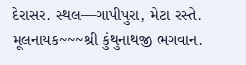દેરાસર. સ્થલ—ગાપીપુરા, મેટા રસ્તે. મૂલનાયક~~~શ્રી કુંથુનાથજી ભગવાન.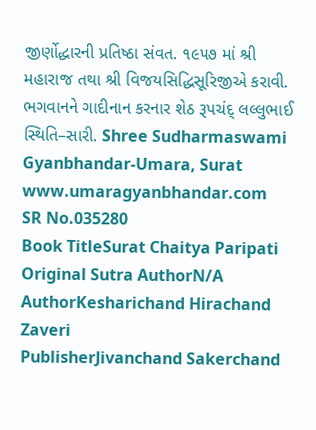જીર્ણોદ્ધારની પ્રતિષ્ઠા સંવત. ૧૯૫૭ માં શ્રી મહારાજ તથા શ્રી વિજયસિદ્ધિસૂરિજીએ કરાવી. ભગવાનને ગાદીનાન કરનાર શેઠ રૂપચંદ્ લલ્લુભાઈ સ્થિતિ–સારી. Shree Sudharmaswami Gyanbhandar-Umara, Surat www.umaragyanbhandar.com
SR No.035280
Book TitleSurat Chaitya Paripati
Original Sutra AuthorN/A
AuthorKesharichand Hirachand Zaveri
PublisherJivanchand Sakerchand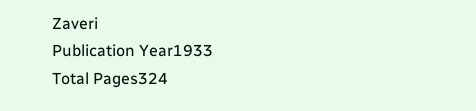Zaveri
Publication Year1933
Total Pages324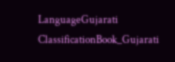LanguageGujarati
ClassificationBook_Gujarati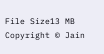File Size13 MB
Copyright © Jain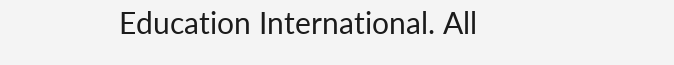Education International. All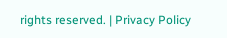rights reserved. | Privacy Policy